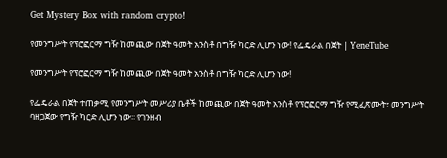Get Mystery Box with random crypto!

የመንግሥት የፕሮፎርማ ግዥ ከመጪው በጀት ዓመት አንስቶ በግዥ ካርድ ሊሆን ነው! የፌዴራል በጀት | YeneTube

የመንግሥት የፕሮፎርማ ግዥ ከመጪው በጀት ዓመት አንስቶ በግዥ ካርድ ሊሆን ነው!

የፌዴራል በጀት ተጠቃሚ የመንግሥት መሥሪያ ቤቶች ከመጪው በጀት ዓመት አንስቶ የፕሮፎርማ ግዥ የሚፈጽሙት፣ መንግሥት ባዘጋጀው የግዥ ካርድ ሊሆን ነው፡፡ የገንዘብ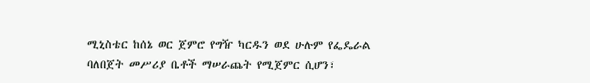ሚኒስቴር ከሰኔ ወር ጀምሮ የግዥ ካርዱን ወደ ሁሉም የፌዴራል ባለበጀት መሥሪያ ቤቶች ማሠራጨት የሚጀምር ሲሆን፣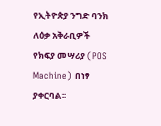የኢትዮጵያ ንግድ ባንክ ለዕቃ አቅራቢዎች የክፍያ መሣሪያ (POS Machine) በነፃ ያቀርባል፡፡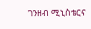ገንዘብ ሚኒስቴርና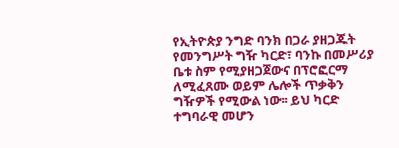የኢትዮጵያ ንግድ ባንክ በጋራ ያዘጋጁት የመንግሥት ግዥ ካርድ፣ ባንኩ በመሥሪያ ቤቱ ስም የሚያዘጋጀውና በፕሮፎርማ ለሚፈጸሙ ወይም ሌሎች ጥቃቅን ግዥዎች የሚውል ነው፡፡ ይህ ካርድ ተግባራዊ መሆን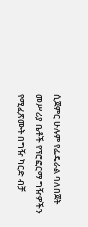ሲጀምር ሁሉም የፌዴራል ባለበጀት መሥሪያ ቤቶች የፕሮፎርማ ግዥዎችን የሚፈጽሙት በግዥ ካርድ ብቻ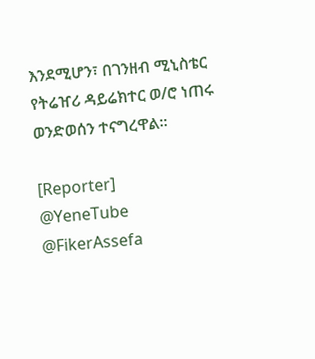እንደሚሆን፣ በገንዘብ ሚኒስቴር የትሬዠሪ ዳይሬክተር ወ/ሮ ነጠሩ ወንድወሰን ተናግረዋል፡፡

[Reporter]
@YeneTube @FikerAssefa